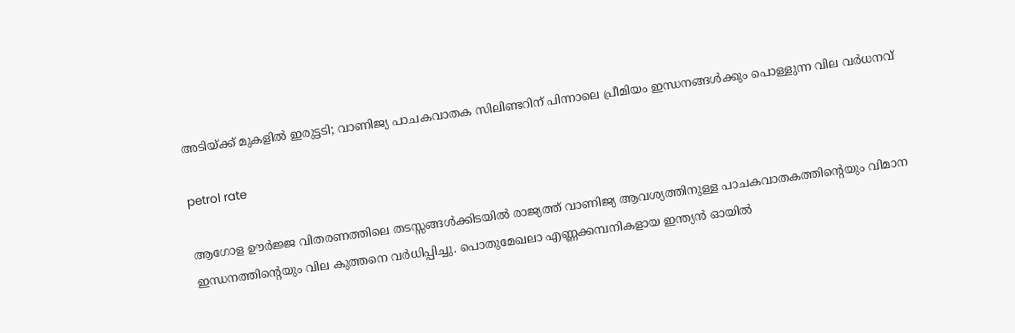അടിയ്ക്ക് മുകളിൽ ഇരുട്ടടി; വാണിജ്യ പാചകവാതക സിലിണ്ടറിന് പിന്നാലെ പ്രീമിയം ഇന്ധനങ്ങൾക്കും പൊള്ളുന്ന വില വർധനവ്

petrol rate

ആഗോള ഊർജ്ജ വിതരണത്തിലെ തടസ്സങ്ങൾക്കിടയിൽ രാജ്യത്ത് വാണിജ്യ ആവശ്യത്തിനുള്ള പാചകവാതകത്തിൻ്റെയും വിമാന ഇന്ധനത്തിൻ്റെയും വില കുത്തനെ വർധിപ്പിച്ചു. പൊതുമേഖലാ എണ്ണക്കമ്പനികളായ ഇന്ത്യൻ ഓയിൽ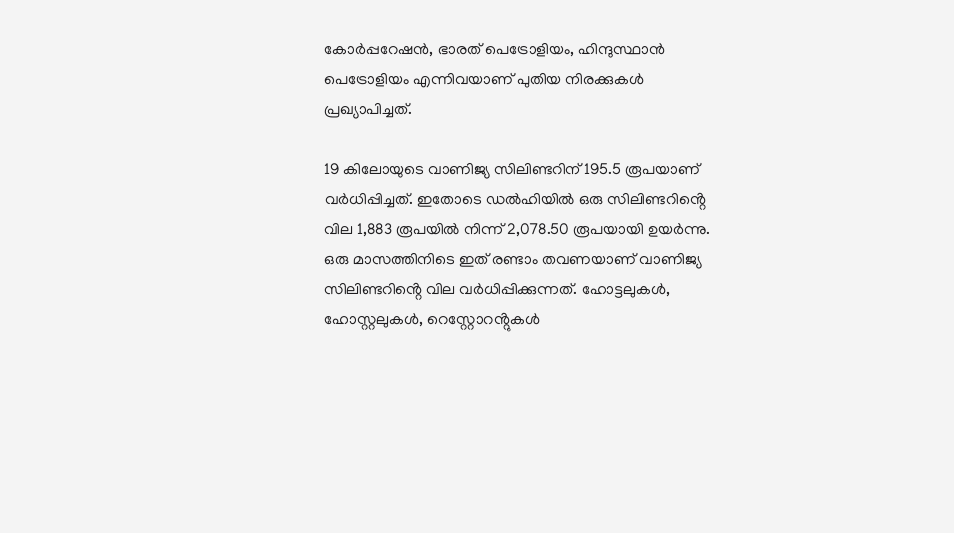കോർപ്പറേഷൻ, ഭാരത് പെട്രോളിയം, ഹിന്ദുസ്ഥാൻ പെട്രോളിയം എന്നിവയാണ് പുതിയ നിരക്കുകൾ പ്രഖ്യാപിച്ചത്.

19 കിലോയുടെ വാണിജ്യ സിലിണ്ടറിന് 195.5 രൂപയാണ് വർധിപ്പിച്ചത്. ഇതോടെ ഡൽഹിയിൽ ഒരു സിലിണ്ടറിൻ്റെ വില 1,883 രൂപയിൽ നിന്ന് 2,078.50 രൂപയായി ഉയർന്നു. ഒരു മാസത്തിനിടെ ഇത് രണ്ടാം തവണയാണ് വാണിജ്യ സിലിണ്ടറിൻ്റെ വില വർധിപ്പിക്കുന്നത്. ഹോട്ടലുകൾ, ഹോസ്റ്റലുകൾ, റെസ്റ്റോറൻ്റുകൾ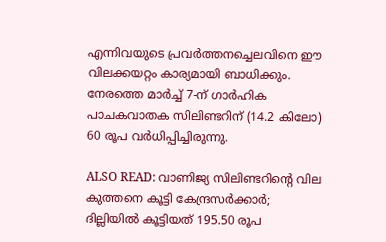എന്നിവയുടെ പ്രവർത്തനച്ചെലവിനെ ഈ വിലക്കയറ്റം കാര്യമായി ബാധിക്കും. നേരത്തെ മാർച്ച് 7-ന് ഗാർഹിക പാചകവാതക സിലിണ്ടറിന് (14.2 കിലോ) 60 രൂപ വർധിപ്പിച്ചിരുന്നു.

ALSO READ: വാണിജ്യ സിലിണ്ടറിന്റെ വില കുത്തനെ കൂട്ടി കേന്ദ്രസർക്കാർ; ദില്ലിയിൽ കൂട്ടിയത് 195.50 രൂപ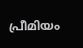പ്രീമിയം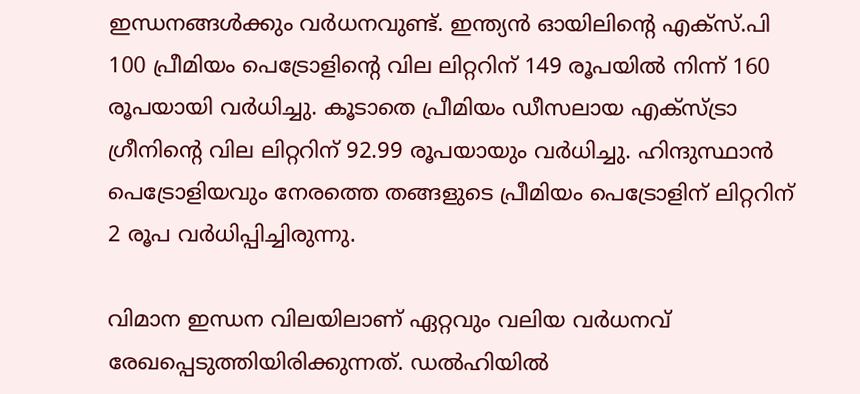ഇന്ധനങ്ങൾക്കും വർധനവുണ്ട്. ഇന്ത്യൻ ഓയിലിന്റെ എക്സ്.പി 100 പ്രീമിയം പെട്രോളിന്റെ വില ലിറ്ററിന് 149 രൂപയിൽ നിന്ന് 160 രൂപയായി വർധിച്ചു. കൂടാതെ പ്രീമിയം ഡീസലായ എക്സ്ട്രാ ഗ്രീനിന്റെ വില ലിറ്ററിന് 92.99 രൂപയായും വർധിച്ചു. ഹിന്ദുസ്ഥാൻ പെട്രോളിയവും നേരത്തെ തങ്ങളുടെ പ്രീമിയം പെട്രോളിന് ലിറ്ററിന് 2 രൂപ വർധിപ്പിച്ചിരുന്നു.

വിമാന ഇന്ധന വിലയിലാണ് ഏറ്റവും വലിയ വർധനവ് രേഖപ്പെടുത്തിയിരിക്കുന്നത്. ഡൽഹിയിൽ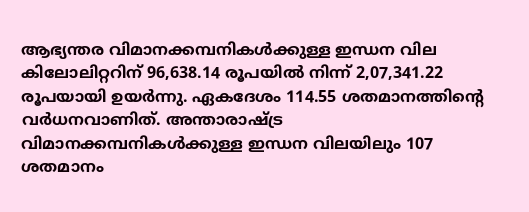ആഭ്യന്തര വിമാനക്കമ്പനികൾക്കുള്ള ഇന്ധന വില കിലോലിറ്ററിന് 96,638.14 രൂപയിൽ നിന്ന് 2,07,341.22 രൂപയായി ഉയർന്നു. ഏകദേശം 114.55 ശതമാനത്തിൻ്റെ വർധനവാണിത്. അന്താരാഷ്ട്ര വിമാനക്കമ്പനികൾക്കുള്ള ഇന്ധന വിലയിലും 107 ശതമാനം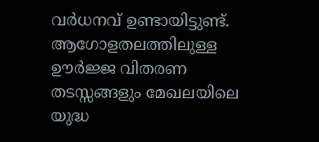വർധനവ് ഉണ്ടായിട്ടുണ്ട്. ആഗോളതലത്തിലുള്ള ഊർജ്ജ വിതരണ തടസ്സങ്ങളും മേഖലയിലെ യുദ്ധ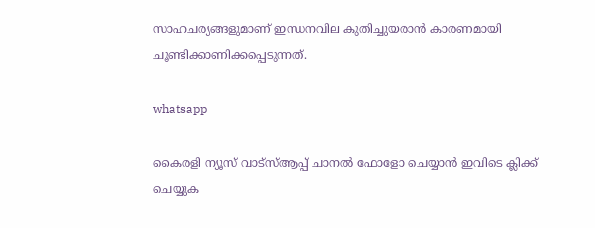സാഹചര്യങ്ങളുമാണ് ഇന്ധനവില കുതിച്ചുയരാൻ കാരണമായി ചൂണ്ടിക്കാണിക്കപ്പെടുന്നത്.

whatsapp

കൈരളി ന്യൂസ് വാട്‌സ്ആപ്പ് ചാനല്‍ ഫോളോ ചെയ്യാന്‍ ഇവിടെ ക്ലിക്ക് ചെയ്യുക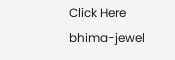Click Here
bhima-jewel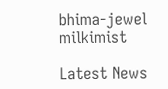bhima-jewel
milkimist

Latest News